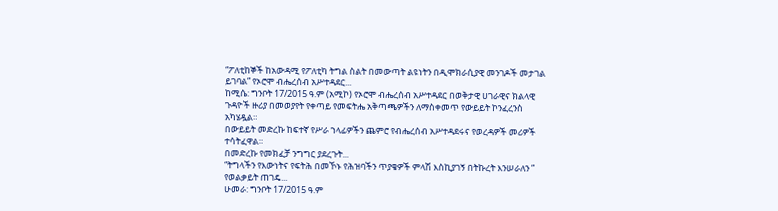“ፖለቲከኞች ከአውዳሚ የፖለቲካ ትግል ስልት በመውጣት ልዩነትን በዲሞክራሲያዊ መንገዶች መታገል ይገባል” የኦሮሞ ብሔረሰብ አሥተዳደር...
ከሚሴ: ግንቦት 17/2015 ዓ.ም (አሚኮ) የኦሮሞ ብሔረሰብ አሥተዳደር በወቅታዊ ሀገራዊና ክልላዊ ጉዳዮች ዙሪያ በመወያየት የቀጣይ የመፍትሔ አቅጣጫዎችን ለማስቀመጥ የውይይት ኮንፈረንስ አካሄዷል።
በውይይት መድረኩ ከፍተኛ የሥራ ኀላፊዎችን ጨምሮ የብሔረሰብ አሥተዳደሩና የወረዳዎች መሪዎች ተሳትፈዋል።
በመድረኩ የመክፈቻ ንግግር ያደረጉት...
“ትግላችን የእውነትና የፍትሕ በመኾኑ የሕዝባችን ጥያቄዎች ምላሽ እስኪያገኝ በትኩረት እንሠራለን ” የወልቃይት ጠገዴ...
ሁመራ: ግንቦት 17/2015 ዓ.ም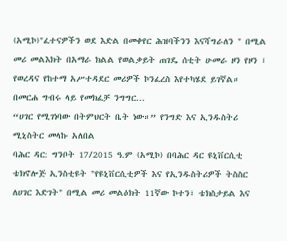(አሚኮ)"ፈተናዎችን ወደ እድል በመቀየር ሕዝባችንን እናሻግራለን " በሚል መሪ መልእክት በአማራ ክልል የወልቃይት ጠገዴ ሰቲት ሁመራ ዞን የዞን ፣ የወረዳና የከተማ አሥተዳደር መሪዎች ኮንፈረስ እየተካሄደ ይገኛል።
በመርሐ ግብሩ ላይ የመክፈቻ ንግግር...
“ሀገር የሚገነባው በትምህርት ቤት ነው።” የንግድ እና ኢንዱስትሪ ሚኒስትር መላኩ አለበል
ባሕር ዳር: ግንቦት 17/2015 ዓ.ም (አሚኮ) በባሕር ዳር ዩኒቨርሲቲ ቴክኖሎጅ ኢንስቲዩት "የዩኒቨርሲቲዎች እና የኢንዱስትሪዎች ትስስር ለሀገር እድገት" በሚል መሪ መልዕክት 11ኛው ኮተን፣ ቴክስታይል እና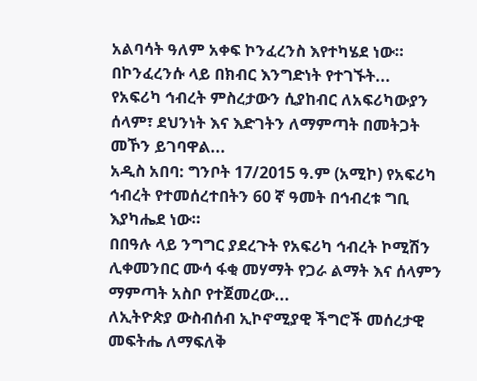አልባሳት ዓለም አቀፍ ኮንፈረንስ እየተካሄደ ነው።
በኮንፈረንሱ ላይ በክብር እንግድነት የተገኙት...
የአፍሪካ ኅብረት ምስረታውን ሲያከብር ለአፍሪካውያን ሰላም፣ ደህንነት እና እድገትን ለማምጣት በመትጋት መኾን ይገባዋል...
አዲስ አበባ: ግንቦት 17/2015 ዓ.ም (አሚኮ) የአፍሪካ ኅብረት የተመሰረተበትን 60 ኛ ዓመት በኅብረቱ ግቢ እያካሔደ ነው።
በበዓሉ ላይ ንግግር ያደረጉት የአፍሪካ ኅብረት ኮሚሽን ሊቀመንበር ሙሳ ፋቂ መሃማት የጋራ ልማት እና ሰላምን ማምጣት አስቦ የተጀመረው...
ለኢትዮጵያ ውስብሰብ ኢኮኖሚያዊ ችግሮች መሰረታዊ መፍትሔ ለማፍለቅ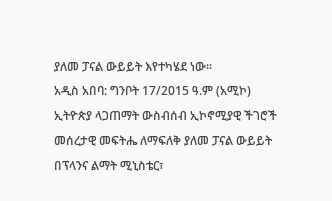ያለመ ፓናል ውይይት እየተካሄደ ነው።
አዲስ አበባ: ግንቦት 17/2015 ዓ.ም (አሚኮ) ኢትዮጵያ ላጋጠማት ውስብሰብ ኢኮኖሚያዊ ችገሮች መሰረታዊ መፍትሔ ለማፍለቅ ያለመ ፓናል ውይይት
በፕላንና ልማት ሚኒስቴር፣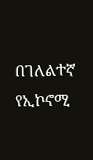በገለልተኛ የኢኮኖሚ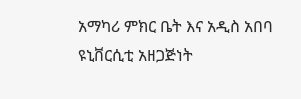አማካሪ ምክር ቤት እና አዲስ አበባ ዩኒቨርሲቲ አዘጋጅነት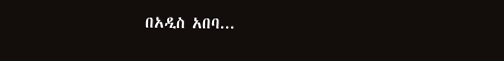በአዲስ አበባ...